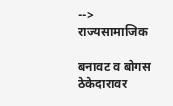-->
राज्यसामाजिक

बनावट व बोगस ठेकेदारावर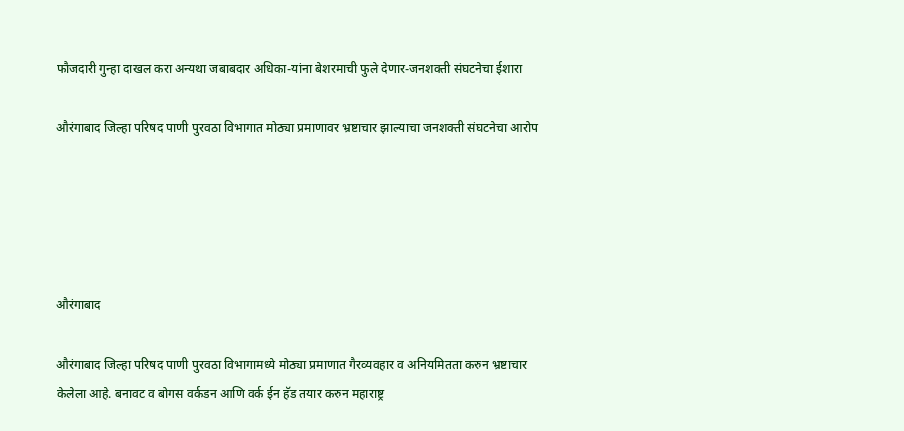फौजदारी गुन्हा दाखल करा अन्यथा जबाबदार अधिका-यांना बेशरमाची फुले देणार-जनशक्ती संघटनेचा ईशारा

औरंगाबाद जिल्हा परिषद पाणी पुरवठा विभागात मोठ्या प्रमाणावर भ्रष्टाचार झाल्याचा जनशक्ती संघटनेचा आरोप





औरंगाबाद

औरंगाबाद जिल्हा परिषद पाणी पुरवठा विभागामध्ये मोठ्या प्रमाणात गैरव्यवहार व अनियमितता करुन भ्रष्टाचार केलेला आहे. बनावट व बोगस वर्कडन आणि वर्क ईन हॅड तयार करुन महाराष्ट्र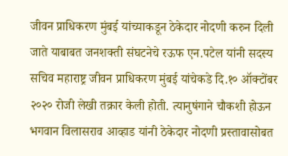जीवन प्राधिकरण मुंबई यांच्याकडून ठेकेदार नोदणी करुन दिली जाते याबाबत जनशक्ती संघटनेचे रऊफ एन.पटेल यांनी सदस्य सचिव महाराष्ट्र जीवन प्राधिकरण मुंबई यांचेकडे दि.१० ऑक्टोंबर २०२० रोजी लेखी तक्रार केली होती. त्यानुषंगाने चौकशी होऊन भगवान विलासराव आव्हाड यांनी ठेकेदार नोदणी प्रस्तावासोबत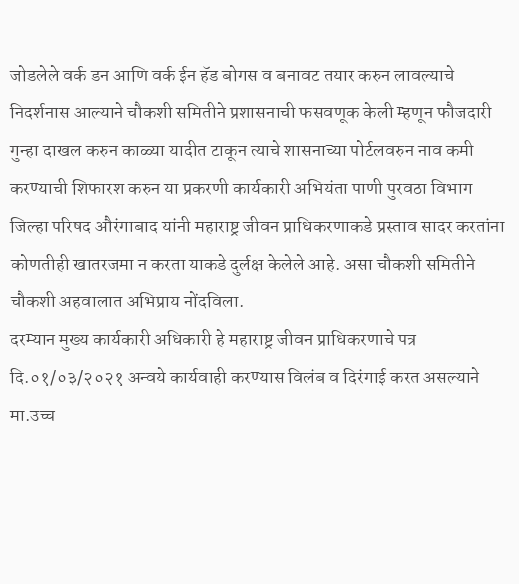जोडलेले वर्क डन आणि वर्क ईन हॅड बोगस व बनावट तयार करुन लावल्याचे निदर्शनास आल्याने चौकशी समितीने प्रशासनाची फसवणूक केली म्हणून फौजदारी गुन्हा दाखल करुन काळ्या यादीत टाकून त्याचे शासनाच्या पोर्टलवरुन नाव कमी करण्याची शिफारश करुन या प्रकरणी कार्यकारी अभियंता पाणी पुरवठा विभाग जिल्हा परिषद औरंगाबाद यांनी महाराष्ट्र जीवन प्राधिकरणाकडे प्रस्ताव सादर करतांना कोणतीही खातरजमा न करता याकडे दुर्लक्ष केलेले आहे. असा चौकशी समितीने चौकशी अहवालात अभिप्राय नोंदविला.
दरम्यान मुख्य कार्यकारी अधिकारी हे महाराष्ट्र जीवन प्राधिकरणाचे पत्र दि.०१/०३/२०२१ अन्वये कार्यवाही करण्यास विलंब व दिरंगाई करत असल्याने मा.उच्च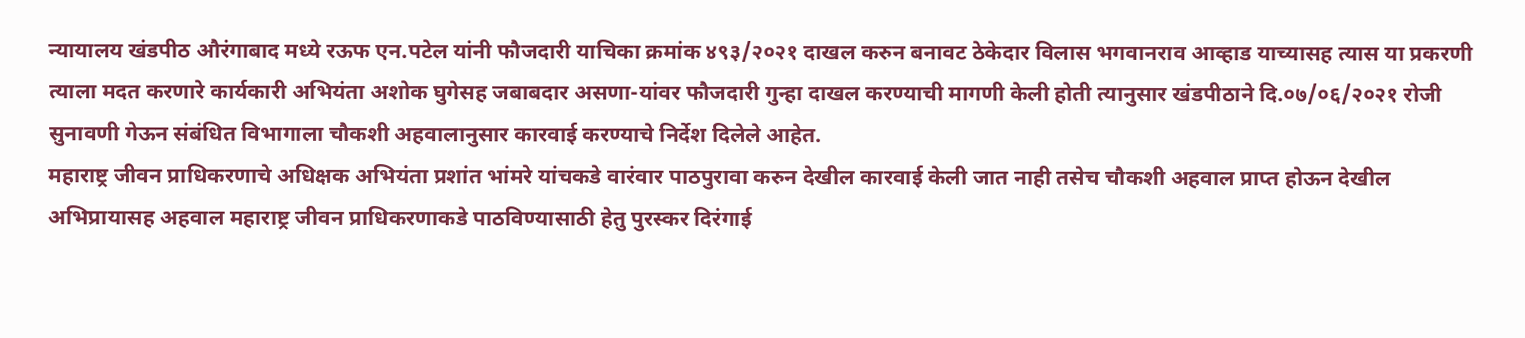न्यायालय खंडपीठ औरंगाबाद मध्ये रऊफ एन.पटेल यांनी फौजदारी याचिका क्रमांक ४९३/२०२१ दाखल करुन बनावट ठेकेदार विलास भगवानराव आव्हाड याच्यासह त्यास या प्रकरणी त्याला मदत करणारे कार्यकारी अभियंता अशोक घुगेसह जबाबदार असणा-यांवर फौजदारी गुन्हा दाखल करण्याची मागणी केली होती त्यानुसार खंडपीठाने दि.०७/०६/२०२१ रोजी सुनावणी गेऊन संबंधित विभागाला चौकशी अहवालानुसार कारवाई करण्याचे निर्देश दिलेले आहेत.
महाराष्ट्र जीवन प्राधिकरणाचे अधिक्षक अभियंता प्रशांत भांमरे यांचकडे वारंवार पाठपुरावा करुन देखील कारवाई केली जात नाही तसेच चौकशी अहवाल प्राप्त होऊन देखील अभिप्रायासह अहवाल महाराष्ट्र जीवन प्राधिकरणाकडे पाठविण्यासाठी हेतु पुरस्कर दिरंगाई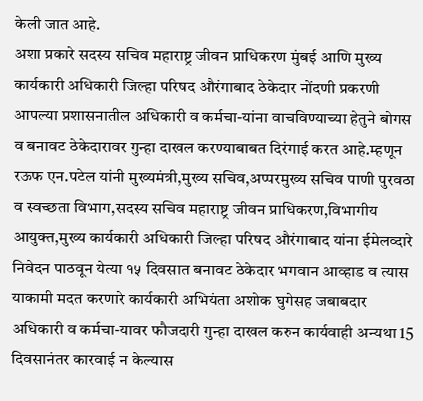केली जात आहे.
अशा प्रकारे सदस्य सचिव महाराष्ट्र जीवन प्राधिकरण मुंबई आणि मुख्य कार्यकारी अधिकारी जिल्हा परिषद औरंगाबाद ठेकेदार नोंदणी प्रकरणी आपल्या प्रशासनातील अधिकारी व कर्मचा-यांना वाचविण्याच्या हेतुने बोगस व बनावट ठेकेदारावर गुन्हा दाखल करण्याबाबत दिरंगाई करत आहे.म्हणून रऊफ एन.पटेल यांनी मुख्यमंत्री,मुख्य सचिव,अप्परमुख्य सचिव पाणी पुरवठा व स्वच्छता विभाग,सदस्य सचिव महाराष्ट्र जीवन प्राधिकरण,विभागीय आयुक्त,मुख्य कार्यकारी अधिकारी जिल्हा परिषद औरंगाबाद यांना ईमेलव्दारे निवेदन पाठवून येत्या १५ दिवसात बनावट ठेकेदार भगवान आव्हाड व त्यास याकामी मदत करणारे कार्यकारी अभियंता अशोक घुगेसह जबाबदार अधिकारी व कर्मचा-यावर फौजदारी गुन्हा दाखल करुन कार्यवाही अन्यथा 15 दिवसानंतर कारवाई न केल्यास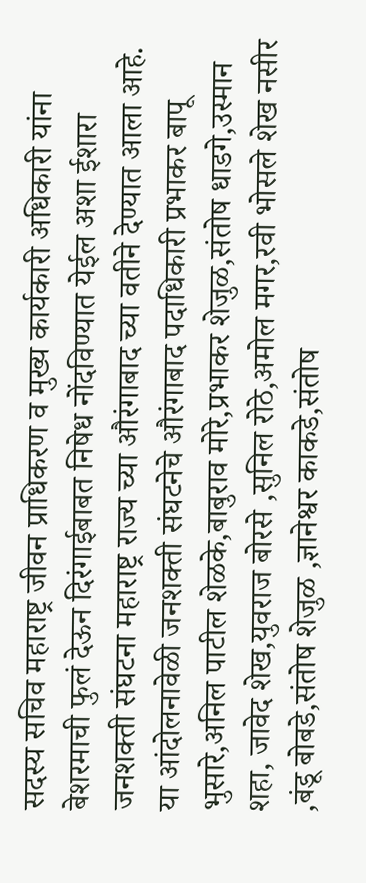सदस्य सचिव महाराष्ट्र जीवन प्राधिकरण व मुख्य कार्यकारी अधिकारी यांना बेशरमाची फुलं देऊन दिरंगाईबाबत निषेध नोंदविण्यात येईल अशा ईशारा जनशक्ती संघटना महाराष्ट्र राज्य च्या औरंगाबाद च्या वतीने देण्यात आला आहे.
या आंदोलनावेळी जनशक्ती संघटनेचे औरंगाबाद पदाधिकारी प्रभाकर बापू भुसारे,अनिल पाटील शेळके,बाबुराव मोरे,प्रभाकर शेजुळ,संतोष धाडगे,उस्मान शहा, जावेद शेख,युवराज बोरसे ,सुनिल रोठे,अमोल मगर,रवी भोसले शेख नसीर ,बंडू बोबडे,संतोष शेजुळ ,ज्ञानेश्वर काकडे,संतोष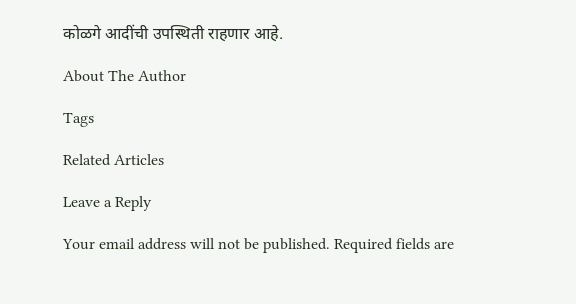कोळगे आदींची उपस्थिती राहणार आहे.

About The Author

Tags

Related Articles

Leave a Reply

Your email address will not be published. Required fields are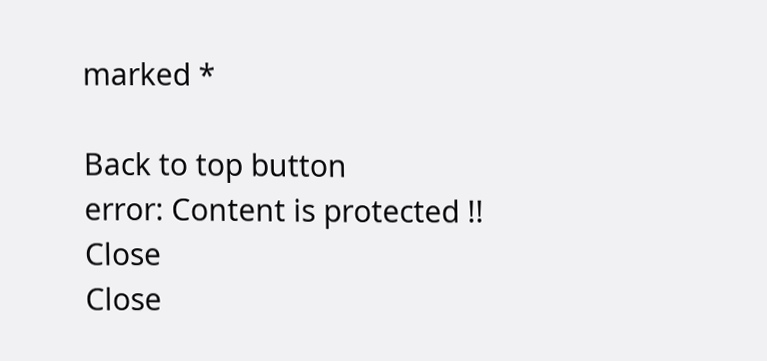marked *

Back to top button
error: Content is protected !!
Close
Close